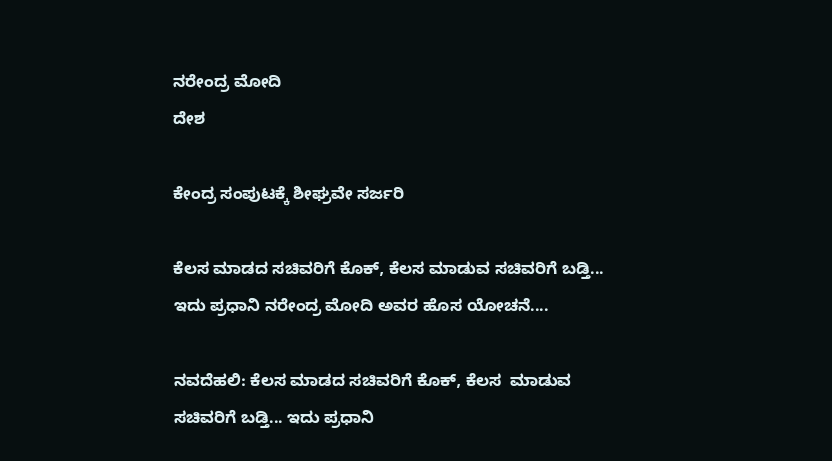ನರೇಂದ್ರ ಮೋದಿ
ದೇಶ

ಕೇಂದ್ರ ಸಂಪುಟಕ್ಕೆ ಶೀಘ್ರವೇ ಸರ್ಜರಿ

ಕೆಲಸ ಮಾಡದ ಸಚಿವರಿಗೆ ಕೊಕ್, ಕೆಲಸ ಮಾಡುವ ಸಚಿವರಿಗೆ ಬಡ್ತಿ... ಇದು ಪ್ರಧಾನಿ ನರೇಂದ್ರ ಮೋದಿ ಅವರ ಹೊಸ ಯೋಚನೆ....

ನವದೆಹಲಿ: ಕೆಲಸ ಮಾಡದ ಸಚಿವರಿಗೆ ಕೊಕ್, ಕೆಲಸ  ಮಾಡುವ ಸಚಿವರಿಗೆ ಬಡ್ತಿ... ಇದು ಪ್ರಧಾನಿ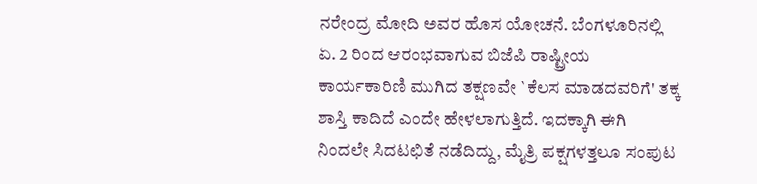ನರೇಂದ್ರ ಮೋದಿ ಅವರ ಹೊಸ ಯೋಚನೆ. ಬೆಂಗಳೂರಿನಲ್ಲಿ ಏ. 2 ರಿಂದ ಆರಂಭವಾಗುವ ಬಿಜೆಪಿ ರಾಷ್ಟ್ರೀಯ ಕಾರ್ಯಕಾರಿಣಿ ಮುಗಿದ ತಕ್ಷಣವೇ `ಕೆಲಸ ಮಾಡದವರಿಗೆ' ತಕ್ಕ ಶಾಸ್ತಿ ಕಾದಿದೆ ಎಂದೇ ಹೇಳಲಾಗುತ್ತಿದೆ. ಇದಕ್ಕಾಗಿ ಈಗಿ ನಿಂದಲೇ ಸಿದಟಛಿತೆ ನಡೆದಿದ್ದು, ಮೈತ್ರಿ ಪಕ್ಷಗಳತ್ತಲೂ ಸಂಪುಟ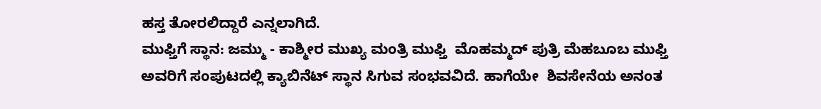ಹಸ್ತ ತೋರಲಿದ್ದಾರೆ ಎನ್ನಲಾಗಿದೆ.
ಮುಫ್ತಿಗೆ ಸ್ಥಾನ: ಜಮ್ಮು - ಕಾಶ್ಮೀರ ಮುಖ್ಯ ಮಂತ್ರಿ ಮುಫ್ತಿ  ಮೊಹಮ್ಮದ್ ಪುತ್ರಿ ಮೆಹಬೂಬ ಮುಫ್ತಿ  ಅವರಿಗೆ ಸಂಪುಟದಲ್ಲಿ ಕ್ಯಾಬಿನೆಟ್ ಸ್ಥಾನ ಸಿಗುವ ಸಂಭವವಿದೆ. ಹಾಗೆಯೇ  ಶಿವಸೇನೆಯ ಅನಂತ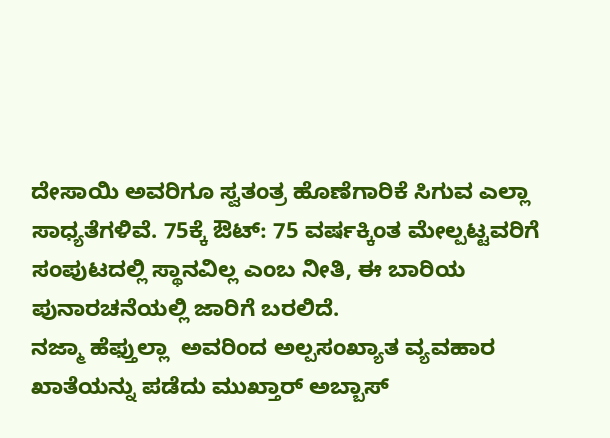ದೇಸಾಯಿ ಅವರಿಗೂ ಸ್ವತಂತ್ರ ಹೊಣೆಗಾರಿಕೆ ಸಿಗುವ ಎಲ್ಲಾ ಸಾಧ್ಯತೆಗಳಿವೆ. 75ಕ್ಕೆ ಔಟ್: 75 ವರ್ಷಕ್ಕಿಂತ ಮೇಲ್ಪಟ್ಟವರಿಗೆ ಸಂಪುಟದಲ್ಲಿ ಸ್ಥಾನವಿಲ್ಲ ಎಂಬ ನೀತಿ, ಈ ಬಾರಿಯ ಪುನಾರಚನೆಯಲ್ಲಿ ಜಾರಿಗೆ ಬರಲಿದೆ.
ನಜ್ಮಾ ಹೆಫ್ತುಲ್ಲಾ  ಅವರಿಂದ ಅಲ್ಪಸಂಖ್ಯಾತ ವ್ಯವಹಾರ ಖಾತೆಯನ್ನು ಪಡೆದು ಮುಖ್ತಾರ್ ಅಬ್ಬಾಸ್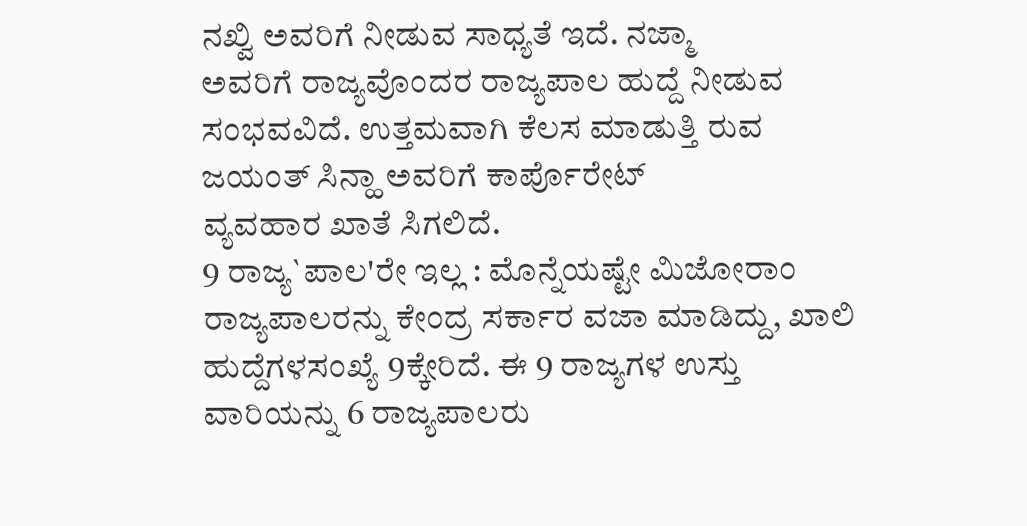ನಖ್ವಿ ಅವರಿಗೆ ನೀಡುವ ಸಾಧ್ಯತೆ ಇದೆ. ನಜ್ಮಾ
ಅವರಿಗೆ ರಾಜ್ಯವೊಂದರ ರಾಜ್ಯಪಾಲ ಹುದ್ದೆ ನೀಡುವ ಸಂಭವವಿದೆ. ಉತ್ತಮವಾಗಿ ಕೆಲಸ ಮಾಡುತ್ತಿ ರುವ ಜಯಂತ್ ಸಿನ್ಹಾ ಅವರಿಗೆ ಕಾರ್ಪೊರೇಟ್
ವ್ಯವಹಾರ ಖಾತೆ ಸಿಗಲಿದೆ.
9 ರಾಜ್ಯ`ಪಾಲ'ರೇ ಇಲ್ಲ : ಮೊನ್ನೆಯಷ್ಟೇ ಮಿಜೋರಾಂ ರಾಜ್ಯಪಾಲರನ್ನು ಕೇಂದ್ರ ಸರ್ಕಾರ ವಜಾ ಮಾಡಿದ್ದು, ಖಾಲಿ ಹುದ್ದೆಗಳಸಂಖ್ಯೆ 9ಕ್ಕೇರಿದೆ. ಈ 9 ರಾಜ್ಯಗಳ ಉಸ್ತು
ವಾರಿಯನ್ನು 6 ರಾಜ್ಯಪಾಲರು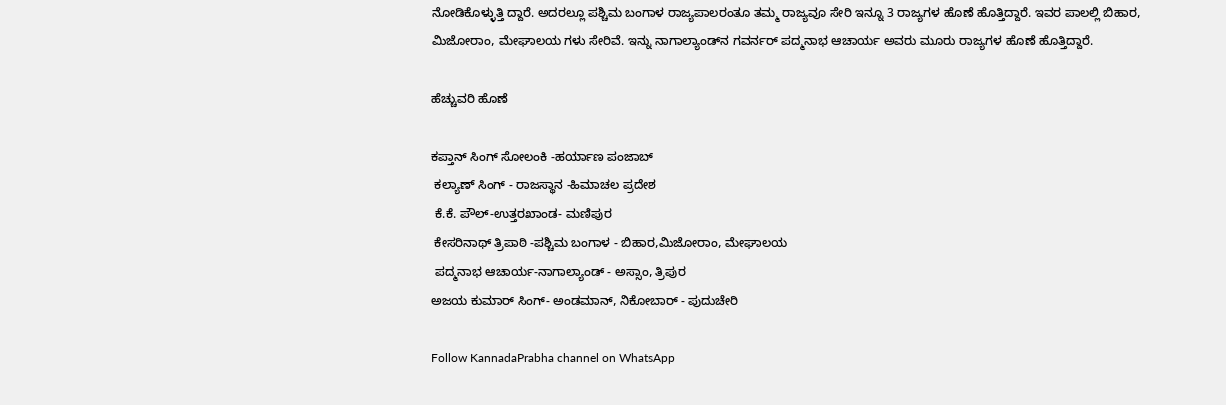ನೋಡಿಕೊಳ್ಳುತ್ತಿ ದ್ದಾರೆ. ಅದರಲ್ಲೂ ಪಶ್ಚಿಮ ಬಂಗಾಳ ರಾಜ್ಯಪಾಲರಂತೂ ತಮ್ಮ ರಾಜ್ಯವೂ ಸೇರಿ ಇನ್ನೂ 3 ರಾಜ್ಯಗಳ ಹೊಣೆ ಹೊತ್ತಿದ್ದಾರೆ. ಇವರ ಪಾಲಲ್ಲಿ ಬಿಹಾರ, ಮಿಜೋರಾಂ, ಮೇಘಾಲಯ ಗಳು ಸೇರಿವೆ. ಇನ್ನು ನಾಗಾಲ್ಯಾಂಡ್‍ನ ಗವರ್ನರ್ ಪದ್ಮನಾಭ ಆಚಾರ್ಯ ಅವರು ಮೂರು ರಾಜ್ಯಗಳ ಹೊಣೆ ಹೊತ್ತಿದ್ದಾರೆ.

ಹೆಚ್ಚುವರಿ ಹೊಣೆ

ಕಪ್ತಾನ್ ಸಿಂಗ್ ಸೋಲಂಕಿ -ಹರ್ಯಾಣ ಪಂಜಾಬ್
 ಕಲ್ಯಾಣ್ ಸಿಂಗ್ - ರಾಜಸ್ಥಾನ -ಹಿಮಾಚಲ ಪ್ರದೇಶ
 ಕೆ.ಕೆ. ಪೌಲ್-ಉತ್ತರಖಾಂಡ- ಮಣಿಪುರ
 ಕೇಸರಿನಾಥ್ ತ್ರಿಪಾಠಿ -ಪಶ್ಚಿಮ ಬಂಗಾಳ - ಬಿಹಾರ,ಮಿಜೋರಾಂ, ಮೇಘಾಲಯ
 ಪದ್ಮನಾಭ ಆಚಾರ್ಯ-ನಾಗಾಲ್ಯಾಂಡ್ - ಅಸ್ಸಾಂ, ತ್ರಿಪುರ
ಅಜಯ ಕುಮಾರ್ ಸಿಂಗ್- ಅಂಡಮಾನ್, ನಿಕೋಬಾರ್ - ಪುದುಚೇರಿ

Follow KannadaPrabha channel on WhatsApp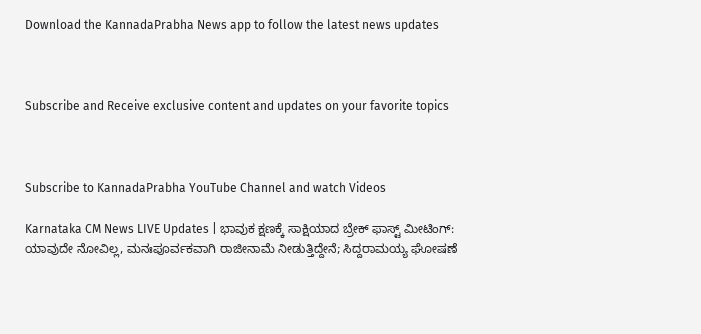Download the KannadaPrabha News app to follow the latest news updates



Subscribe and Receive exclusive content and updates on your favorite topics



Subscribe to KannadaPrabha YouTube Channel and watch Videos

Karnataka CM News LIVE Updates | ಭಾವುಕ ಕ್ಷಣಕ್ಕೆ ಸಾಕ್ಷಿಯಾದ ಬ್ರೇಕ್ ಫಾಸ್ಟ್ ಮೀಟಿಂಗ್: ಯಾವುದೇ ನೋವಿಲ್ಲ, ಮನಃಪೂರ್ವಕವಾಗಿ ರಾಜೀನಾಮೆ ನೀಡುತ್ತಿದ್ದೇನೆ; ಸಿದ್ದರಾಮಯ್ಯ ಘೋಷಣೆ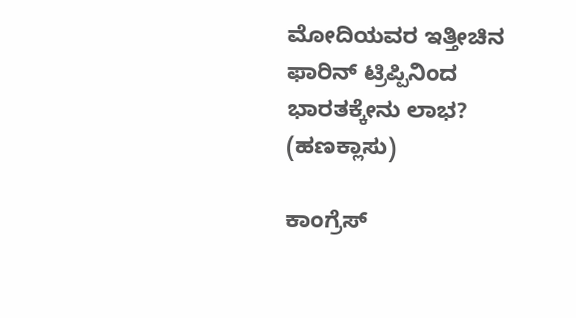ಮೋದಿಯವರ ಇತ್ತೀಚಿನ ಫಾರಿನ್ ಟ್ರಿಪ್ಪಿನಿಂದ ಭಾರತಕ್ಕೇನು ಲಾಭ? (ಹಣಕ್ಲಾಸು)

ಕಾಂಗ್ರೆಸ್‌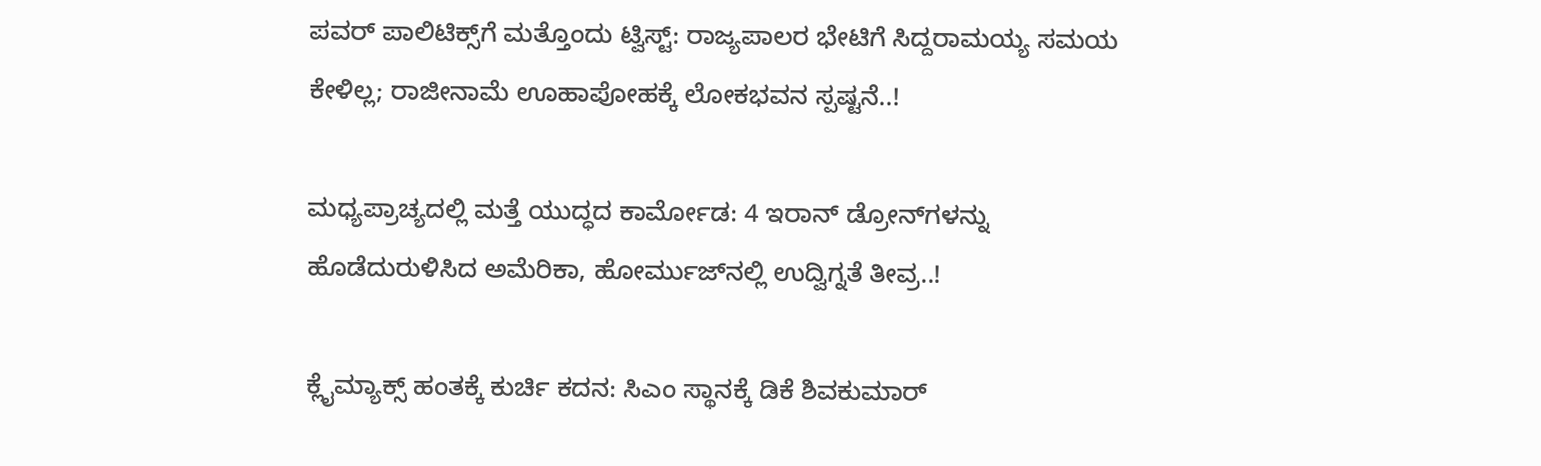ಪವರ್ ಪಾಲಿಟಿಕ್ಸ್‌ಗೆ ಮತ್ತೊಂದು ಟ್ವಿಸ್ಟ್: ರಾಜ್ಯಪಾಲರ ಭೇಟಿಗೆ ಸಿದ್ದರಾಮಯ್ಯ ಸಮಯ ಕೇಳಿಲ್ಲ; ರಾಜೀನಾಮೆ ಊಹಾಪೋಹಕ್ಕೆ ಲೋಕಭವನ ಸ್ಪಷ್ಟನೆ..!

ಮಧ್ಯಪ್ರಾಚ್ಯದಲ್ಲಿ ಮತ್ತೆ ಯುದ್ಧದ ಕಾರ್ಮೋಡ: 4 ಇರಾನ್ ಡ್ರೋನ್‌ಗಳನ್ನು ಹೊಡೆದುರುಳಿಸಿದ ಅಮೆರಿಕಾ, ಹೋರ್ಮುಜ್‌ನಲ್ಲಿ ಉದ್ವಿಗ್ನತೆ ತೀವ್ರ..!

ಕ್ಲೈಮ್ಯಾಕ್ಸ್‌ ಹಂತಕ್ಕೆ ಕುರ್ಚಿ ಕದನ: ಸಿಎಂ ಸ್ಥಾನಕ್ಕೆ ಡಿಕೆ ಶಿವಕುಮಾರ್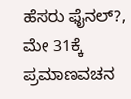ಹೆಸರು ಫೈನಲ್?, ಮೇ 31ಕ್ಕೆ ಪ್ರಮಾಣವಚನ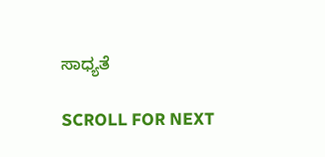ಸಾಧ್ಯತೆ

SCROLL FOR NEXT